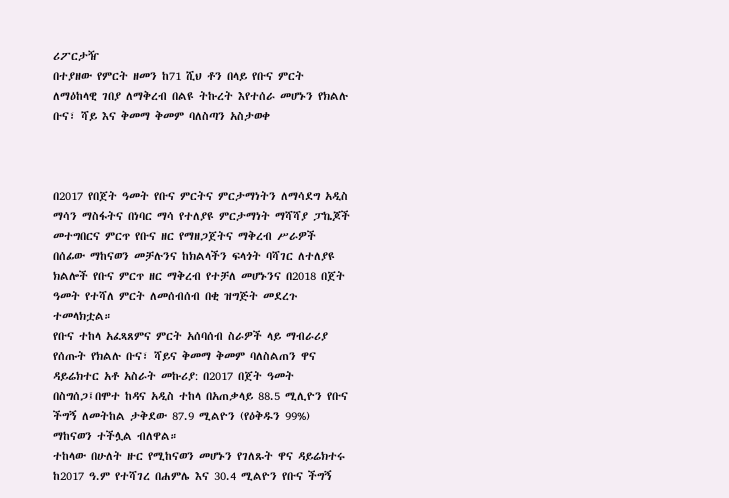ሪፖርታዥ
በተያዘው የምርት ዘመን ከ71 ሺህ ቶን በላይ የቡና ምርት ለማዕከላዊ ገበያ ለማቅረብ በልዩ ትኩረት እየተሰራ መሆኑን የክልሉ ቡና፣ ሻይ እና ቅመማ ቅመም ባለስጣን አስታወቀ



በ2017 የበጀት ዓመት የቡና ምርትና ምርታማነትን ለማሳደግ አዲስ ማሳን ማስፋትና በነባር ማሳ የተለያዩ ምርታማነት ማሻሻያ ፓኬጆች መተግበርና ምርጥ የቡና ዘር የማዘጋጀትና ማቅረብ ሥራዎች በሰፊው ማከናወን መቻሉንና ከክልላችን ፍላጎት ባሻገር ለተለያዩ ክልሎች የቡና ምርጥ ዘር ማቅረብ የተቻለ መሆኑንና በ2018 በጀት ዓመት የተሻለ ምርት ለመሰብሰብ በቂ ዝግጅት መደረጉ ተመላክቷል።
የቡና ተከላ አፈጻጸምና ምርት አሰባሰብ ስራዎች ላይ ማብራሪያ የሰጡት የክልሉ ቡና፣ ሻይና ቅመማ ቅመም ባለስልጠን ዋና ዳይሬክተር አቶ አስራት መኩሪያ: በ2017 በጀት ዓመት በስግሰጋ፤በሞተ ከዳና አዲስ ተከላ በአጠቃላይ 88.5 ሚሊዮን የቡና ችግኝ ለመትከል ታቅደው 87.9 ሚልዮን (የዕቅዱን 99%) ማከናወን ተችሏል ብለዋል።
ተከላው በሁለት ዙር የሚከናወን መሆኑን የገለጹት ዋና ዳይሬክተሩ ከ2017 ዓ.ም የተሻገረ በሐምሌ እና 30.4 ሚልዮን የቡና ችግኝ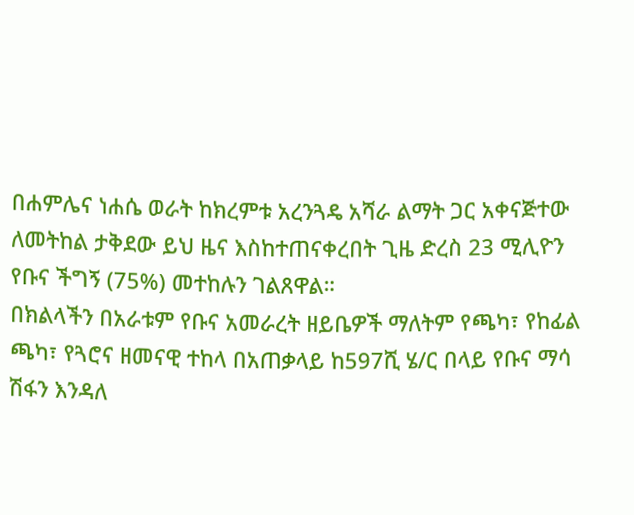በሐምሌና ነሐሴ ወራት ከክረምቱ አረንጓዴ አሻራ ልማት ጋር አቀናጅተው ለመትከል ታቅደው ይህ ዜና እስከተጠናቀረበት ጊዜ ድረስ 23 ሚሊዮን የቡና ችግኝ (75%) መተከሉን ገልጸዋል።
በክልላችን በአራቱም የቡና አመራረት ዘይቤዎች ማለትም የጫካ፣ የከፊል ጫካ፣ የጓሮና ዘመናዊ ተከላ በአጠቃላይ ከ597ሺ ሄ/ር በላይ የቡና ማሳ ሽፋን እንዳለ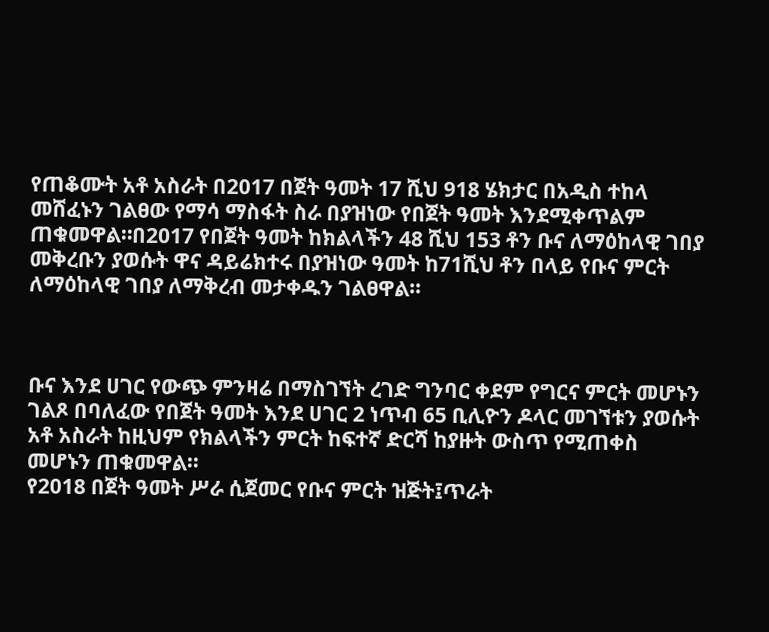የጠቆሙት አቶ አስራት በ2017 በጀት ዓመት 17 ሺህ 918 ሄክታር በአዲስ ተከላ መሸፈኑን ገልፀው የማሳ ማስፋት ስራ በያዝነው የበጀት ዓመት እንደሚቀጥልም ጠቁመዋል።በ2017 የበጀት ዓመት ከክልላችን 48 ሺህ 153 ቶን ቡና ለማዕከላዊ ገበያ መቅረቡን ያወሱት ዋና ዳይሬክተሩ በያዝነው ዓመት ከ71ሺህ ቶን በላይ የቡና ምርት ለማዕከላዊ ገበያ ለማቅረብ መታቀዱን ገልፀዋል።



ቡና እንደ ሀገር የውጭ ምንዛሬ በማስገኘት ረገድ ግንባር ቀደም የግርና ምርት መሆኑን ገልጾ በባለፈው የበጀት ዓመት እንደ ሀገር 2 ነጥብ 65 ቢሊዮን ዶላር መገኘቱን ያወሱት አቶ አስራት ከዚህም የክልላችን ምርት ከፍተኛ ድርሻ ከያዙት ውስጥ የሚጠቀስ መሆኑን ጠቁመዋል።
የ2018 በጀት ዓመት ሥራ ሲጀመር የቡና ምርት ዝጅት፤ጥራት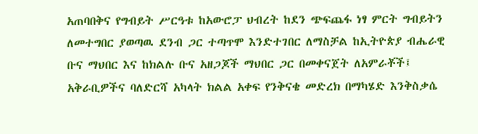አጠባበቅና የግብይት ሥርዓቱ ከአውሮፓ ህብረት ከደን ጭፍጨፋ ነፃ ምርት ግብይትን ለመተግበር ያወጣዉ ደንብ ጋር ተጣጥሞ እንድተገበር ለማስቻል ከኢትዮጵያ ብሔራዊ ቡና ማህበር እና ከክልሉ ቡና አዘጋጆች ማህበር ጋር በመቀናጀት ለአምራቾች፤ አቅራቢዎችና ባለድርሻ አካላት ክልል አቀፍ የንቅናቄ መድረክ በማካሄድ እንቅስቃሴ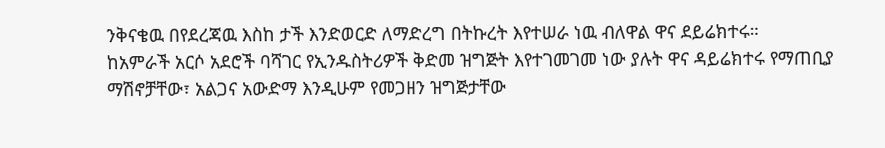ንቅናቄዉ በየደረጃዉ እስከ ታች እንድወርድ ለማድረግ በትኩረት እየተሠራ ነዉ ብለዋል ዋና ደይሬክተሩ።
ከአምራች አርሶ አደሮች ባሻገር የኢንዱስትሪዎች ቅድመ ዝግጅት እየተገመገመ ነው ያሉት ዋና ዳይሬክተሩ የማጠቢያ ማሽኖቻቸው፣ አልጋና አውድማ እንዲሁም የመጋዘን ዝግጅታቸው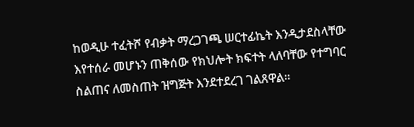ከወዲሁ ተፈትሾ የብቃት ማረጋገጫ ሠርተፊኬት እንዲታደስላቸው እየተሰራ መሆኑን ጠቅሰው የክህሎት ክፍተት ላለባቸው የተግባር ስልጠና ለመስጠት ዝግጅት እንደተደረገ ገልጸዋል።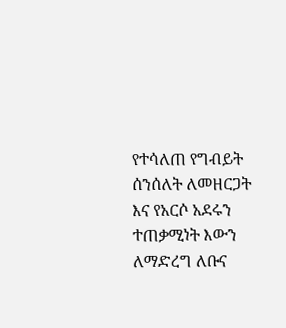የተሳለጠ የግብይት ሰንሰለት ለመዘርጋት እና የአርሶ አደሩን ተጠቃሚነት እውን ለማድረግ ለቡና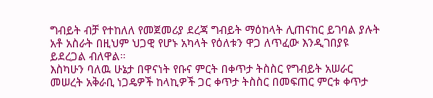ግብይት ብቻ የተከለለ የመጀመሪያ ደረጃ ግብይት ማዕከላት ሊጠናከር ይገባል ያሉት አቶ አስራት በዚህም ህጋዊ የሆኑ አካላት የዕለቱን ዋጋ ለጥፈው እንዲገበያዩ ይደረጋል ብለዋል።
እስካሁን ባለዉ ሁኔታ በዋናነት የቡና ምርት በቀጥታ ትስስር የግብይት አሠራር መሠረት አቅራቢ ነጋዴዎች ከላኪዎች ጋር ቀጥታ ትስስር በመፍጠር ምርቱ ቀጥታ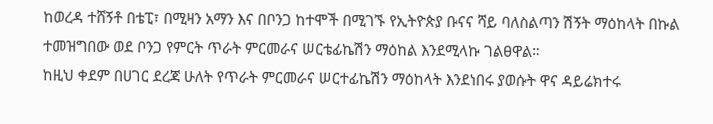ከወረዳ ተሸኝቶ በቴፒ፣ በሚዛን አማን እና በቦንጋ ከተሞች በሚገኙ የኢትዮጵያ ቡናና ሻይ ባለስልጣን ሽኝት ማዕከላት በኩል ተመዝግበው ወደ ቦንጋ የምርት ጥራት ምርመራና ሠርቴፊኬሽን ማዕከል እንደሚላኩ ገልፀዋል።
ከዚህ ቀደም በሀገር ደረጃ ሁለት የጥራት ምርመራና ሠርተፊኬሽን ማዕከላት እንደነበሩ ያወሱት ዋና ዳይሬክተሩ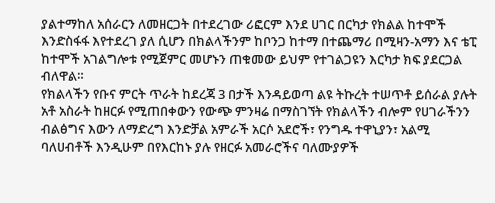ያልተማከለ አሰራርን ለመዘርጋት በተደረገው ሪፎርም እንደ ሀገር በርካታ የክልል ከተሞች እንድስፋፋ እየተደረገ ያለ ሲሆን በክልላችንም ከቦንጋ ከተማ በተጨማሪ በሚዛን-አማን እና ቴፒ ከተሞች አገልግሎቱ የሚጀምር መሆኑን ጠቁመው ይህም የተገልጋዩን እርካታ ክፍ ያደርጋል ብለዋል።
የክልላችን የቡና ምርት ጥራት ከደረጃ 3 በታች እንዳይወጣ ልዩ ትኩረት ተሠጥቶ ይሰራል ያሉት አቶ አስራት ከዘርፉ የሚጠበቀውን የውጭ ምንዛሬ በማስገኘት የክልላችን ብሎም የሀገራችንን ብልፅግና እውን ለማድረግ እንድቻል አምራች አርሶ አደሮች፣ የንግዱ ተዋኒያን፣ አልሚ ባለሀብቶች እንዲሁም በየእርከኑ ያሉ የዘርፉ አመራሮችና ባለሙያዎች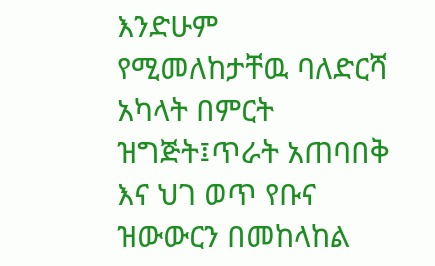እንድሁም የሚመለከታቸዉ ባለድርሻ አካላት በምርት ዝግጅት፤ጥራት አጠባበቅ እና ህገ ወጥ የቡና ዝውውርን በመከላከል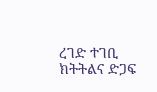ረገድ ተገቢ ክትትልና ድጋፍ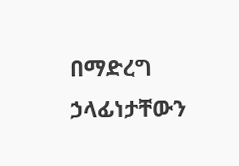በማድረግ ኃላፊነታቸውን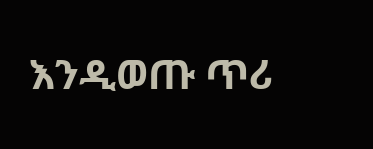እንዲወጡ ጥሪ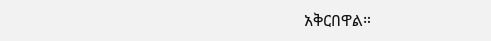አቅርበዋል።